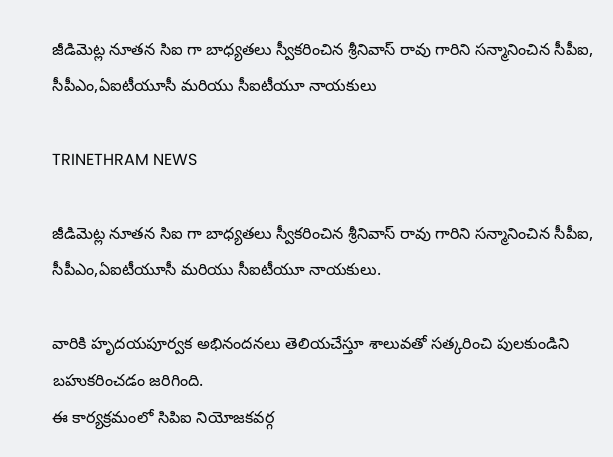జీడిమెట్ల నూతన సిఐ గా బాధ్యతలు స్వీకరించిన శ్రీనివాస్ రావు గారిని సన్మానించిన సీపీఐ, సీపీఎం,ఏఐటీయూసీ మరియు సీఐటీయూ నాయకులు

TRINETHRAM NEWS

జీడిమెట్ల నూతన సిఐ గా బాధ్యతలు స్వీకరించిన శ్రీనివాస్ రావు గారిని సన్మానించిన సీపీఐ, సీపీఎం,ఏఐటీయూసీ మరియు సీఐటీయూ నాయకులు.

వారికి హృదయపూర్వక అభినందనలు తెలియచేస్తూ శాలువతో సత్కరించి పులకుండిని బహుకరించడం జరిగింది.
ఈ కార్యక్రమంలో సిపిఐ నియోజకవర్గ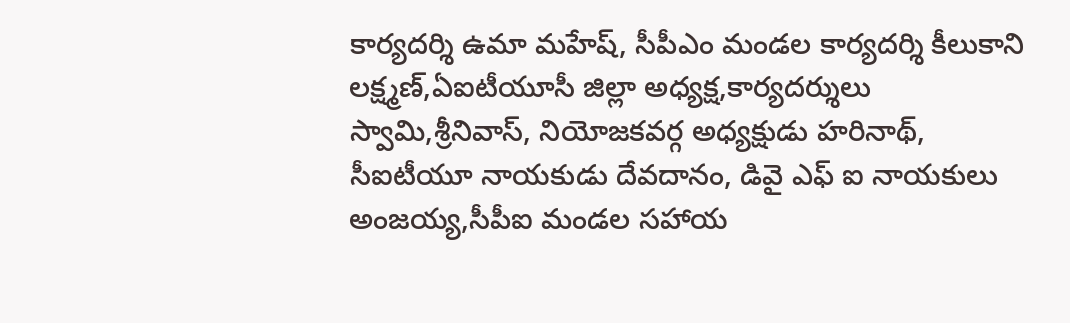కార్యదర్శి ఉమా మహేష్, సీపీఎం మండల కార్యదర్శి కీలుకాని లక్ష్మణ్,ఏఐటీయూసీ జిల్లా అధ్యక్ష,కార్యదర్శులు స్వామి,శ్రీనివాస్, నియోజకవర్గ అధ్యక్షుడు హరినాథ్, సీఐటీయూ నాయకుడు దేవదానం, డివై ఎఫ్ ఐ నాయకులు అంజయ్య,సీపీఐ మండల సహాయ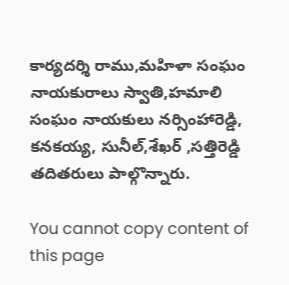కార్యదర్శి రాము,మహిళా సంఘం నాయకురాలు స్వాతి,హమాలి సంఘం నాయకులు నర్సింహారెడ్డి, కనకయ్య, సునీల్,శేఖర్ ,సత్తిరెడ్డి తదితరులు పాల్గొన్నారు.

You cannot copy content of this page